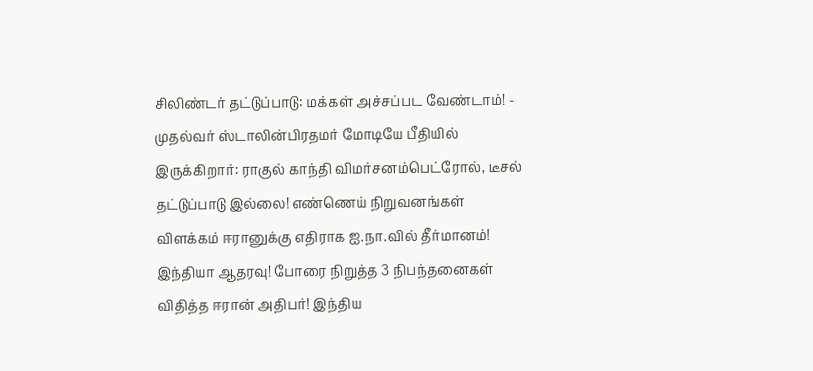சிலிண்டர் தட்டுப்பாடு: மக்கள் அச்சப்பட வேண்டாம்! - முதல்வர் ஸ்டாலின்பிரதமர் மோடியே பீதியில் இருக்கிறார்: ராகுல் காந்தி விமர்சனம்பெட்ரோல், டீசல் தட்டுப்பாடு இல்லை! எண்ணெய் நிறுவனங்கள் விளக்கம் ஈரானுக்கு எதிராக ஐ.நா.வில் தீர்மானம்! இந்தியா ஆதரவு! போரை நிறுத்த 3 நிபந்தனைகள் விதித்த ஈரான் அதிபர்! இந்திய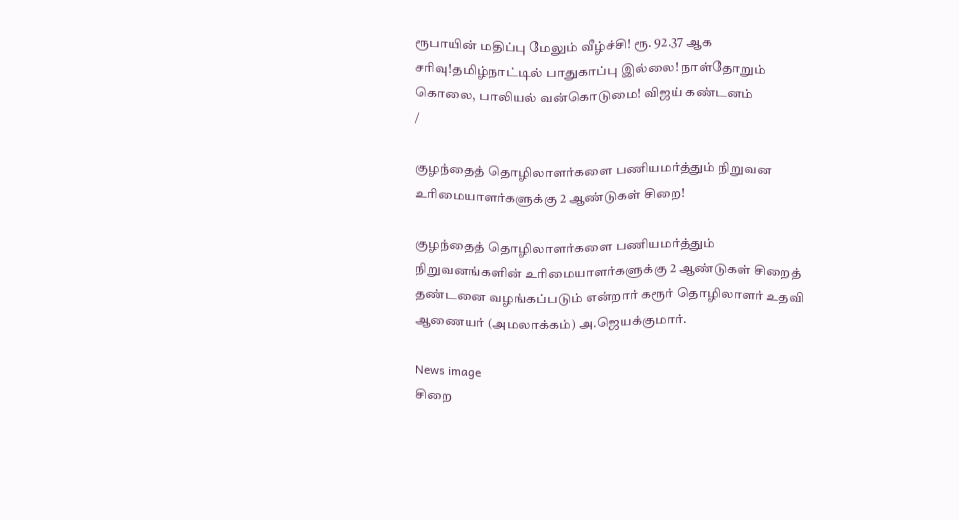ரூபாயின் மதிப்பு மேலும் வீழ்ச்சி! ரூ. 92.37 ஆக சரிவு!தமிழ்நாட்டில் பாதுகாப்பு இல்லை! நாள்தோறும் கொலை, பாலியல் வன்கொடுமை! விஜய் கண்டனம்
/

குழந்தைத் தொழிலாளர்களை பணியமர்த்தும் நிறுவன உரிமையாளர்களுக்கு 2 ஆண்டுகள் சிறை!

குழந்தைத் தொழிலாளர்களை பணியமர்த்தும் நிறுவனங்களின் உரிமையாளர்களுக்கு 2 ஆண்டுகள் சிறைத் தண்டனை வழங்கப்படும் என்றார் கரூர் தொழிலாளர் உதவி ஆணையர் (அமலாக்கம்) அ.ஜெயக்குமார்.

News image
சிறை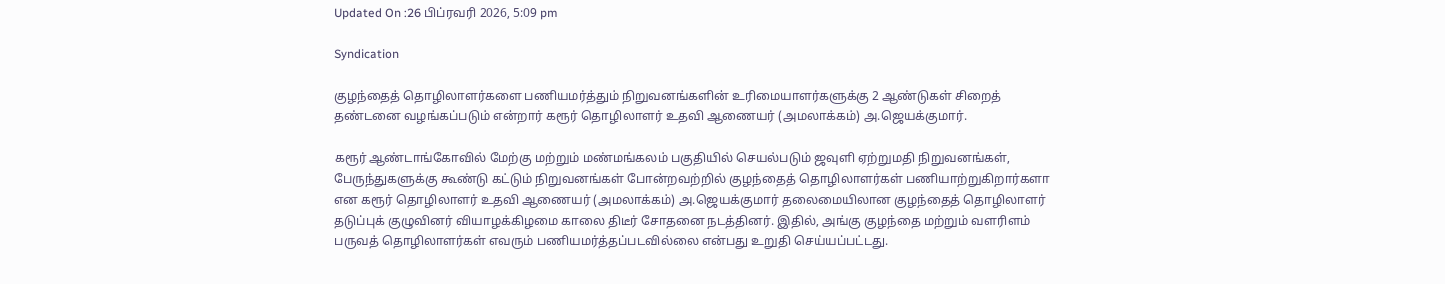Updated On :26 பிப்ரவரி 2026, 5:09 pm

Syndication

குழந்தைத் தொழிலாளர்களை பணியமர்த்தும் நிறுவனங்களின் உரிமையாளர்களுக்கு 2 ஆண்டுகள் சிறைத் தண்டனை வழங்கப்படும் என்றார் கரூர் தொழிலாளர் உதவி ஆணையர் (அமலாக்கம்) அ.ஜெயக்குமார்.

கரூர் ஆண்டாங்கோவில் மேற்கு மற்றும் மண்மங்கலம் பகுதியில் செயல்படும் ஜவுளி ஏற்றுமதி நிறுவனங்கள், பேருந்துகளுக்கு கூண்டு கட்டும் நிறுவனங்கள் போன்றவற்றில் குழந்தைத் தொழிலாளர்கள் பணியாற்றுகிறார்களா என கரூர் தொழிலாளர் உதவி ஆணையர் (அமலாக்கம்) அ.ஜெயக்குமார் தலைமையிலான குழந்தைத் தொழிலாளர் தடுப்புக் குழுவினர் வியாழக்கிழமை காலை திடீர் சோதனை நடத்தினர். இதில், அங்கு குழந்தை மற்றும் வளரிளம் பருவத் தொழிலாளர்கள் எவரும் பணியமர்த்தப்படவில்லை என்பது உறுதி செய்யப்பட்டது.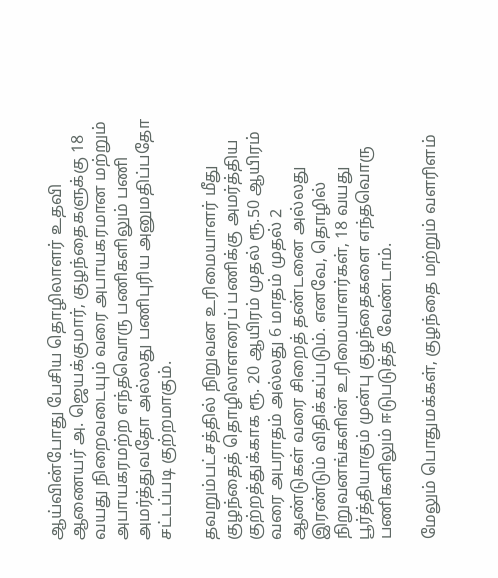ஆய்வின்போது பேசிய தொழிலாளர் உதவி ஆணையர் அ. ஜெயக்குமார், குழந்தைகளுக்கு 18 வயது நிறைவடையும் வரை அபாயகரமான மற்றும் அபாயகரமற்ற எந்தவொரு பணிகளிலும் பணி அமர்த்துவதோ அல்லது பணிபுரிய அனுமதிப்பதோ சட்டப்படி குற்றமாகும்.

தவறும்பட்சத்தில் நிறுவன உரிமையாளர் மீது குழந்தைத் தொழிலாளரைப் பணிக்கு அமர்த்திய குற்றத்துக்காக ரூ. 20 ஆயிரம் முதல் ரூ.50 ஆயிரம் வரை அபராதம் அல்லது 6 மாதம் முதல் 2 ஆண்டுகள் வரை சிறைத் தண்டனை அல்லது இரண்டும் விதிக்கப்படும். எனவே, தொழில் நிறுவனங்களின் உரிமையாளர்கள், 18 வயது பூர்த்தியாகும் முன்பு குழந்தைகளை எந்தவொரு பணிகளிலும் ஈடுபடுத்த வேண்டாம்.

மேலும் பொதுமக்கள், குழந்தை மற்றும் வளரிளம்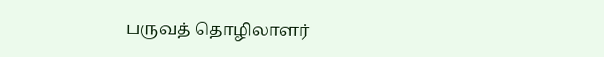பருவத் தொழிலாளர்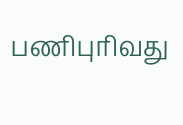பணிபுரிவது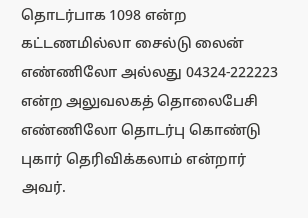தொடர்பாக 1098 என்ற கட்டணமில்லா சைல்டு லைன் எண்ணிலோ அல்லது 04324-222223 என்ற அலுவலகத் தொலைபேசி எண்ணிலோ தொடர்பு கொண்டு புகார் தெரிவிக்கலாம் என்றார் அவர்.